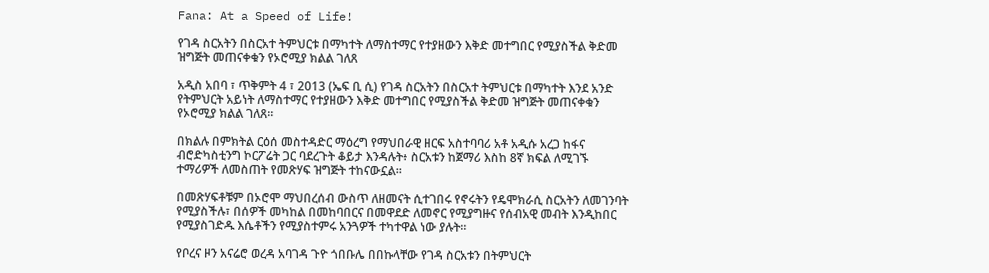Fana: At a Speed of Life!

የገዳ ስርአትን በስርአተ ትምህርቱ በማካተት ለማስተማር የተያዘውን እቅድ መተግበር የሚያስችል ቅድመ ዝግጅት መጠናቀቁን የኦሮሚያ ክልል ገለጸ

አዲስ አበባ ፣ ጥቅምት 4 ፣ 2013 (ኤፍ ቢ ሲ) የገዳ ስርአትን በስርአተ ትምህርቱ በማካተት እንደ አንድ የትምህርት አይነት ለማስተማር የተያዘውን እቅድ መተግበር የሚያስችል ቅድመ ዝግጅት መጠናቀቁን የኦሮሚያ ክልል ገለጸ።

በክልሉ በምክትል ርዕሰ መስተዳድር ማዕረግ የማህበራዊ ዘርፍ አስተባባሪ አቶ አዲሱ አረጋ ከፋና ብሮድካስቲንግ ኮርፖሬት ጋር ባደረጉት ቆይታ እንዳሉት፥ ስርአቱን ከጀማሪ እስከ 8ኛ ክፍል ለሚገኙ ተማሪዎች ለመስጠት የመጽሃፍ ዝግጅት ተከናውኗል።

በመጽሃፍቶቹም በኦሮሞ ማህበረሰብ ውስጥ ለዘመናት ሲተገበሩ የኖሩትን የዴሞክራሲ ስርአትን ለመገንባት የሚያስችሉ፣ በሰዎች መካከል በመከባበርና በመዋደድ ለመኖር የሚያግዙና የሰብአዊ መብት እንዲከበር የሚያስገድዱ እሴቶችን የሚያስተምሩ አንጓዎች ተካተዋል ነው ያሉት።

የቦረና ዞን አናሬሮ ወረዳ አባገዳ ጉዮ ጎበቡሌ በበኩላቸው የገዳ ስርአቱን በትምህርት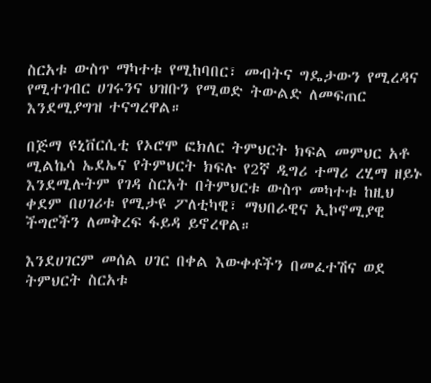ስርአቱ ውስጥ ማካተቱ የሚከባበር፣ መብትና ግዴታውን የሚረዳና የሚተገብር ሀገሩንና ህዝቡን የሚወድ ትውልድ ለመፍጠር እንደሚያግዝ ተናግረዋል።

በጅማ ዩኒቨርሲቲ የኦሮሞ ፎክለር ትምህርት ክፍል መምህር አቶ ሚልኬሳ ኤደኤና የትምህርት ክፍሉ የ2ኛ ዲግሪ ተማሪ ረሂማ ዘይኑ እንደሚሉትም የገዳ ስርአት በትምህርቱ ውስጥ መካተቱ ከዚህ ቀደም በሀገሪቱ የሚታዩ ፖለቲካዊ፣ ማህበራዊና ኢኮኖሚያዊ ችግሮችን ለመቅረፍ ፋይዳ ይኖረዋል።

እንደሀገርም መሰል ሀገር በቀል እውቀቶችን በመፈተሽና ወደ ትምህርት ስርአቱ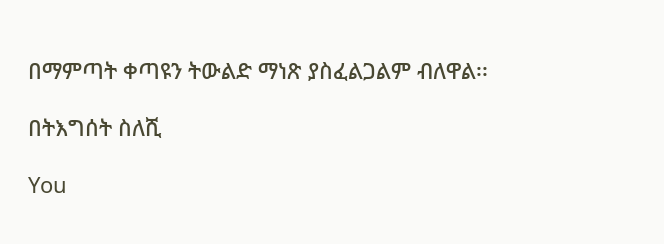በማምጣት ቀጣዩን ትውልድ ማነጽ ያስፈልጋልም ብለዋል፡፡

በትእግሰት ስለሺ

You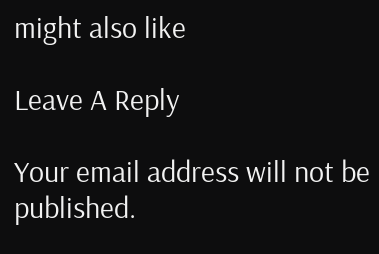might also like

Leave A Reply

Your email address will not be published.